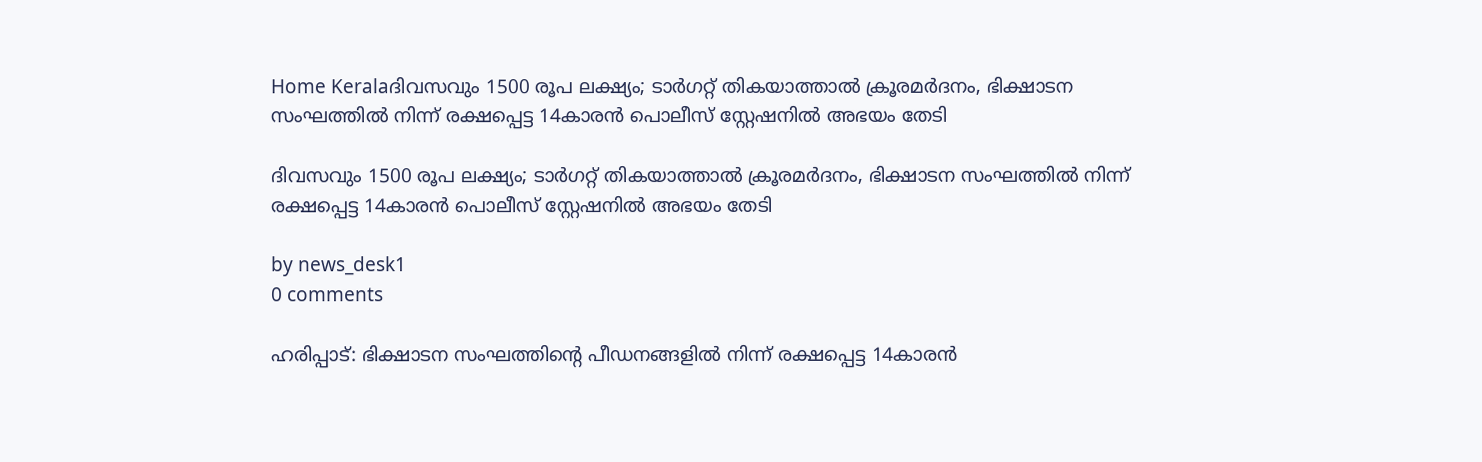Home Keralaദിവസവും 1500 രൂപ ലക്ഷ്യം; ടാർഗറ്റ് തികയാത്താൽ ക്രൂരമർദനം, ഭിക്ഷാടന സംഘത്തിൽ നിന്ന് രക്ഷപ്പെട്ട 14കാരൻ പൊലീസ് സ്റ്റേഷനിൽ അഭയം തേടി

ദിവസവും 1500 രൂപ ലക്ഷ്യം; ടാർഗറ്റ് തികയാത്താൽ ക്രൂരമർദനം, ഭിക്ഷാടന സംഘത്തിൽ നിന്ന് രക്ഷപ്പെട്ട 14കാരൻ പൊലീസ് സ്റ്റേഷനിൽ അഭയം തേടി

by news_desk1
0 comments

ഹരിപ്പാട്: ഭിക്ഷാടന സംഘത്തിന്റെ പീഡനങ്ങളിൽ നിന്ന് രക്ഷപ്പെട്ട 14കാരൻ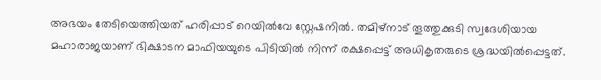അഭയം തേടിയെത്തിയത് ഹരിപ്പാട് റെയിൽവേ സ്റ്റേഷനിൽ. തമിഴ്‌നാട് തൂത്തുക്കുടി സ്വദേശിയായ മഹാരാജയാണ് ഭിക്ഷാടന മാഫിയയുടെ പിടിയിൽ നിന്ന് രക്ഷപ്പെട്ട് അധികൃതരുടെ ശ്രദ്ധയിൽപ്പെട്ടത്.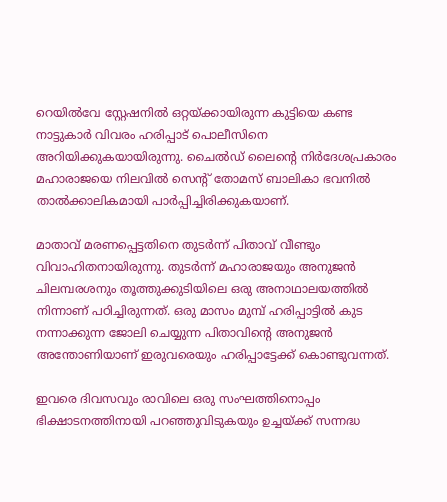റെയിൽവേ സ്റ്റേഷനിൽ ഒറ്റയ്ക്കായിരുന്ന കുട്ടിയെ കണ്ട നാട്ടുകാർ വിവരം ഹരിപ്പാട് പൊലീസിനെ അറിയിക്കുകയായിരുന്നു. ചൈൽഡ് ലൈന്റെ നിർദേശപ്രകാരം മഹാരാജയെ നിലവിൽ സെന്റ് തോമസ് ബാലികാ ഭവനിൽ താൽക്കാലികമായി പാർപ്പിച്ചിരിക്കുകയാണ്.

മാതാവ് മരണപ്പെട്ടതിനെ തുടർന്ന് പിതാവ് വീണ്ടും വിവാഹിതനായിരുന്നു. തുടർന്ന് മഹാരാജയും അനുജൻ ചിലമ്പരശനും തൂത്തുക്കുടിയിലെ ഒരു അനാഥാലയത്തിൽ നിന്നാണ് പഠിച്ചിരുന്നത്. ഒരു മാസം മുമ്പ് ഹരിപ്പാട്ടിൽ കുട നന്നാക്കുന്ന ജോലി ചെയ്യുന്ന പിതാവിന്റെ അനുജൻ അന്തോണിയാണ് ഇരുവരെയും ഹരിപ്പാട്ടേക്ക് കൊണ്ടുവന്നത്.

ഇവരെ ദിവസവും രാവിലെ ഒരു സംഘത്തിനൊപ്പം ഭിക്ഷാടനത്തിനായി പറഞ്ഞുവിടുകയും ഉച്ചയ്ക്ക് സന്നദ്ധ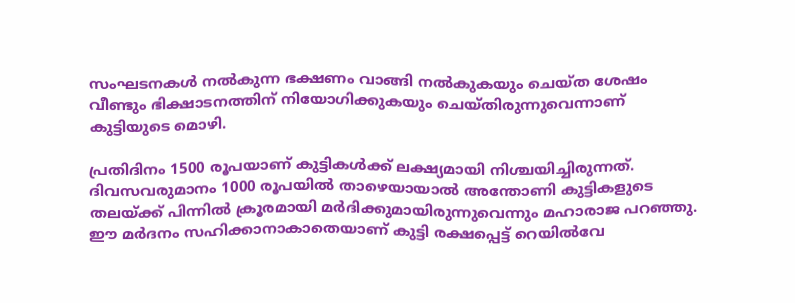സംഘടനകൾ നൽകുന്ന ഭക്ഷണം വാങ്ങി നൽകുകയും ചെയ്ത ശേഷം വീണ്ടും ഭിക്ഷാടനത്തിന് നിയോഗിക്കുകയും ചെയ്തിരുന്നുവെന്നാണ് കുട്ടിയുടെ മൊഴി.

പ്രതിദിനം 1500 രൂപയാണ് കുട്ടികൾക്ക് ലക്ഷ്യമായി നിശ്ചയിച്ചിരുന്നത്. ദിവസവരുമാനം 1000 രൂപയിൽ താഴെയായാൽ അന്തോണി കുട്ടികളുടെ തലയ്ക്ക് പിന്നിൽ ക്രൂരമായി മർദിക്കുമായിരുന്നുവെന്നും മഹാരാജ പറഞ്ഞു. ഈ മർദനം സഹിക്കാനാകാതെയാണ് കുട്ടി രക്ഷപ്പെട്ട് റെയിൽവേ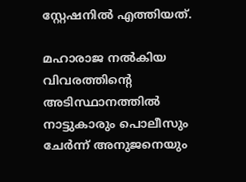സ്റ്റേഷനിൽ എത്തിയത്.

മഹാരാജ നൽകിയ വിവരത്തിന്റെ അടിസ്ഥാനത്തിൽ നാട്ടുകാരും പൊലീസും ചേർന്ന് അനുജനെയും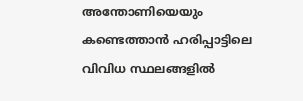അന്തോണിയെയും കണ്ടെത്താൻ ഹരിപ്പാട്ടിലെ വിവിധ സ്ഥലങ്ങളിൽ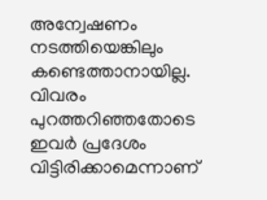അന്വേഷണം നടത്തിയെങ്കിലും കണ്ടെത്താനായില്ല. വിവരം പുറത്തറിഞ്ഞതോടെ ഇവർ പ്രദേശം വിട്ടിരിക്കാമെന്നാണ്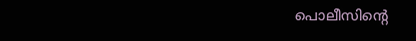പൊലീസിന്റെ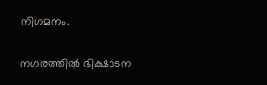നിഗമനം.

നഗരത്തിൽ ഭിക്ഷാടന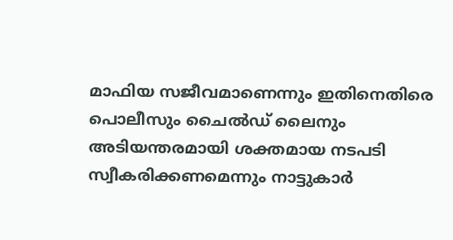മാഫിയ സജീവമാണെന്നും ഇതിനെതിരെ പൊലീസും ചൈൽഡ് ലൈനും അടിയന്തരമായി ശക്തമായ നടപടി സ്വീകരിക്കണമെന്നും നാട്ടുകാർ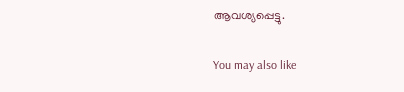ആവശ്യപ്പെട്ടു.

You may also like